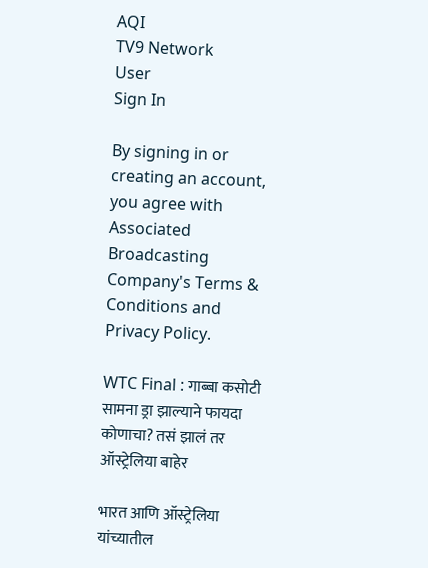AQI
TV9 Network
User
Sign In

By signing in or creating an account, you agree with Associated Broadcasting Company's Terms & Conditions and Privacy Policy.

WTC Final : गाब्बा कसोटी सामना ड्रा झाल्याने फायदा कोणाचा? तसं झालं तर ऑस्ट्रेलिया बाहेर

भारत आणि ऑस्ट्रेलिया यांच्यातील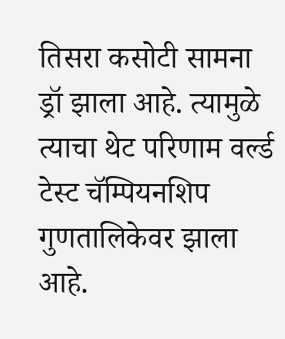तिसरा कसोटी सामना ड्रॉ झाला आहे. त्यामुळे त्याचा थेट परिणाम वर्ल्ड टेस्ट चॅम्पियनशिप गुणतालिकेवर झाला आहे.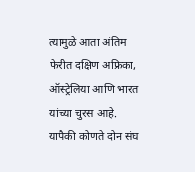त्यामुळे आता अंतिम फेरीत दक्षिण अफ्रिका, ऑस्ट्रेलिया आणि भारत यांच्या चुरस आहे. यापैकी कोणते दोन संघ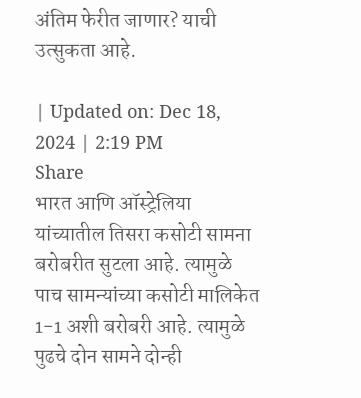अंतिम फेरीत जाणार? याची उत्सुकता आहे.

| Updated on: Dec 18, 2024 | 2:19 PM
Share
भारत आणि ऑस्ट्रेलिया यांच्यातील तिसरा कसोटी सामना बरोबरीत सुटला आहे. त्यामुळे पाच सामन्यांच्या कसोटी मालिकेत 1-1 अशी बरोबरी आहे. त्यामुळे पुढचे दोन सामने दोन्ही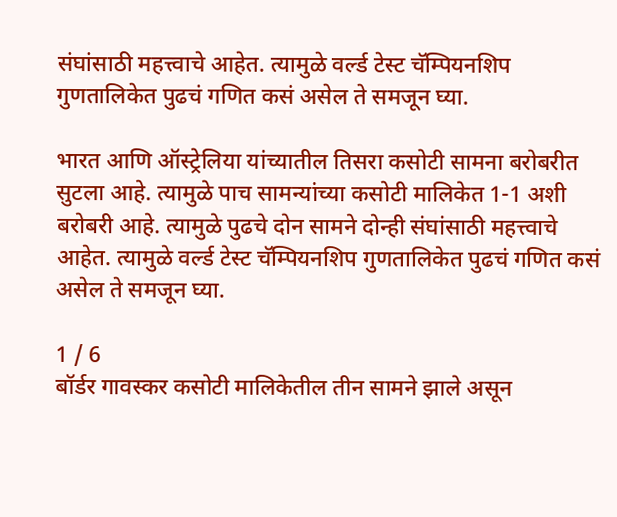संघांसाठी महत्त्वाचे आहेत. त्यामुळे वर्ल्ड टेस्ट चॅम्पियनशिप गुणतालिकेत पुढचं गणित कसं असेल ते समजून घ्या.

भारत आणि ऑस्ट्रेलिया यांच्यातील तिसरा कसोटी सामना बरोबरीत सुटला आहे. त्यामुळे पाच सामन्यांच्या कसोटी मालिकेत 1-1 अशी बरोबरी आहे. त्यामुळे पुढचे दोन सामने दोन्ही संघांसाठी महत्त्वाचे आहेत. त्यामुळे वर्ल्ड टेस्ट चॅम्पियनशिप गुणतालिकेत पुढचं गणित कसं असेल ते समजून घ्या.

1 / 6
बॉर्डर गावस्कर कसोटी मालिकेतील तीन सामने झाले असून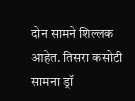दोन सामने शिल्लक आहेत. तिसरा कसोटी सामना ड्रॉ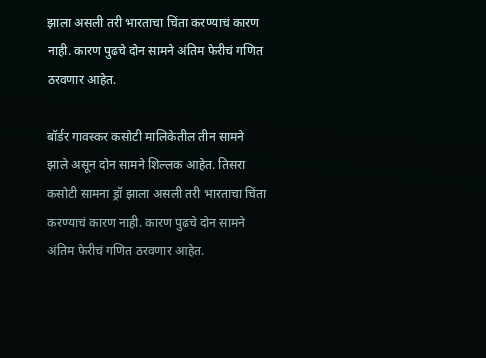झाला असली तरी भारताचा चिंता करण्याचं कारण नाही. कारण पुढचे दोन सामने अंतिम फेरीचं गणित ठरवणार आहेत.

बॉर्डर गावस्कर कसोटी मालिकेतील तीन सामने झाले असून दोन सामने शिल्लक आहेत. तिसरा कसोटी सामना ड्रॉ झाला असली तरी भारताचा चिंता करण्याचं कारण नाही. कारण पुढचे दोन सामने अंतिम फेरीचं गणित ठरवणार आहेत.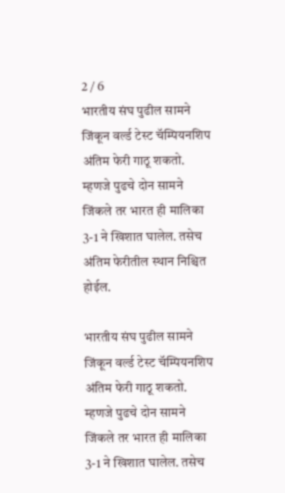2 / 6
भारतीय संघ पुढील सामने जिंकून वर्ल्ड टेस्ट चॅम्पियनशिप अंतिम फेरी गाठू शकतो. म्हणजे पुढचे दोन सामने जिंकले तर भारत ही मालिका 3-1 ने खिशात घालेल. तसेच अंतिम फेरीतील स्थान निश्चित होईल.

भारतीय संघ पुढील सामने जिंकून वर्ल्ड टेस्ट चॅम्पियनशिप अंतिम फेरी गाठू शकतो. म्हणजे पुढचे दोन सामने जिंकले तर भारत ही मालिका 3-1 ने खिशात घालेल. तसेच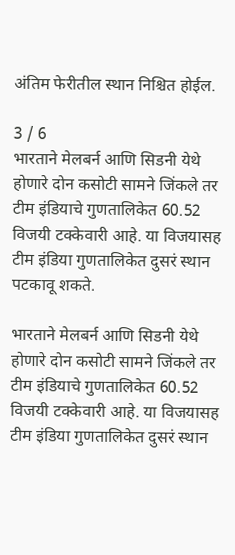अंतिम फेरीतील स्थान निश्चित होईल.

3 / 6
भारताने मेलबर्न आणि सिडनी येथे होणारे दोन कसोटी सामने जिंकले तर टीम इंडियाचे गुणतालिकेत 60.52 विजयी टक्केवारी आहे. या विजयासह टीम इंडिया गुणतालिकेत दुसरं स्थान पटकावू शकते.

भारताने मेलबर्न आणि सिडनी येथे होणारे दोन कसोटी सामने जिंकले तर टीम इंडियाचे गुणतालिकेत 60.52 विजयी टक्केवारी आहे. या विजयासह टीम इंडिया गुणतालिकेत दुसरं स्थान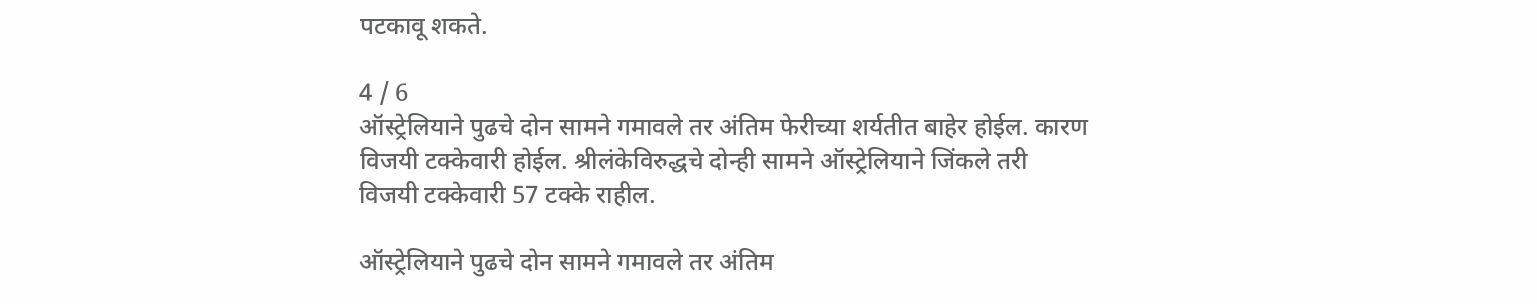पटकावू शकते.

4 / 6
ऑस्ट्रेलियाने पुढचे दोन सामने गमावले तर अंतिम फेरीच्या शर्यतीत बाहेर होईल. कारण विजयी टक्केवारी होईल. श्रीलंकेविरुद्धचे दोन्ही सामने ऑस्ट्रेलियाने जिंकले तरी विजयी टक्केवारी 57 टक्के राहील.

ऑस्ट्रेलियाने पुढचे दोन सामने गमावले तर अंतिम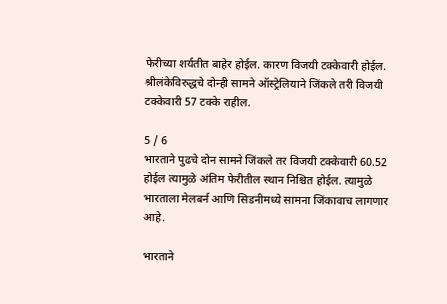फेरीच्या शर्यतीत बाहेर होईल. कारण विजयी टक्केवारी होईल. श्रीलंकेविरुद्धचे दोन्ही सामने ऑस्ट्रेलियाने जिंकले तरी विजयी टक्केवारी 57 टक्के राहील.

5 / 6
भारताने पुढचे दोन सामने जिंकले तर विजयी टक्केवारी 60.52 होईल त्यामुळे अंतिम फेरीतील स्थान निश्चित होईल. त्यामुळे भारताला मेलबर्न आणि सिडनीमध्ये सामना जिंकावाच लागणार आहे.

भारताने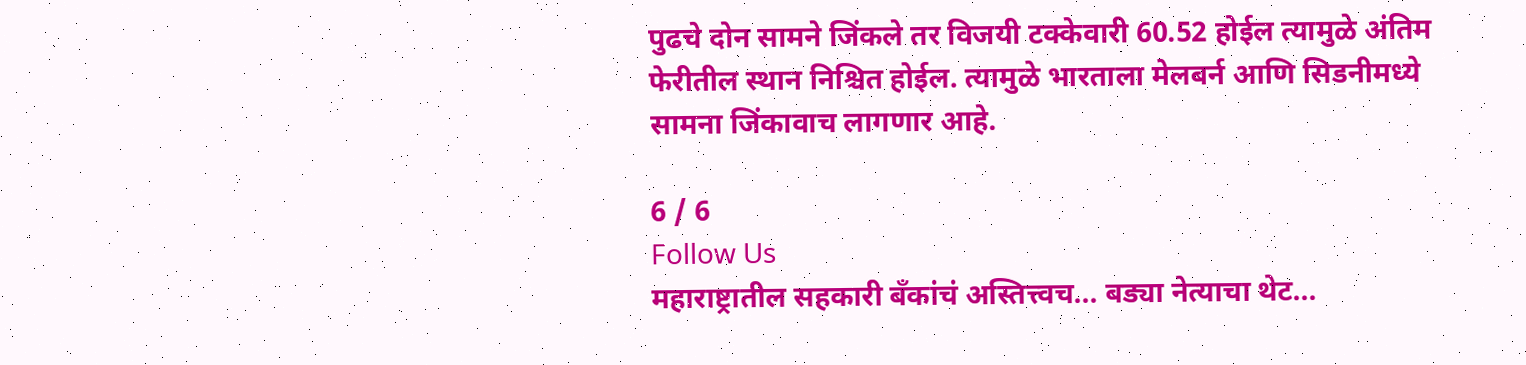पुढचे दोन सामने जिंकले तर विजयी टक्केवारी 60.52 होईल त्यामुळे अंतिम फेरीतील स्थान निश्चित होईल. त्यामुळे भारताला मेलबर्न आणि सिडनीमध्ये सामना जिंकावाच लागणार आहे.

6 / 6
Follow Us
महाराष्ट्रातील सहकारी बँकांचं अस्तित्त्वच... बड्या नेत्याचा थेट...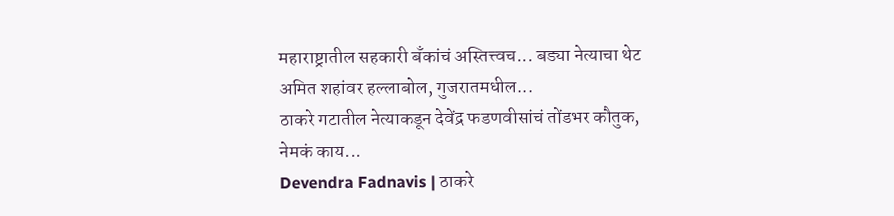महाराष्ट्रातील सहकारी बँकांचं अस्तित्त्वच... बड्या नेत्याचा थेट अमित शहांवर हल्लाबोल, गुजरातमधील...
ठाकरे गटातील नेत्याकडून देवेंद्र फडणवीसांचं तोंडभर कौतुक, नेमकं काय...
Devendra Fadnavis | ठाकरे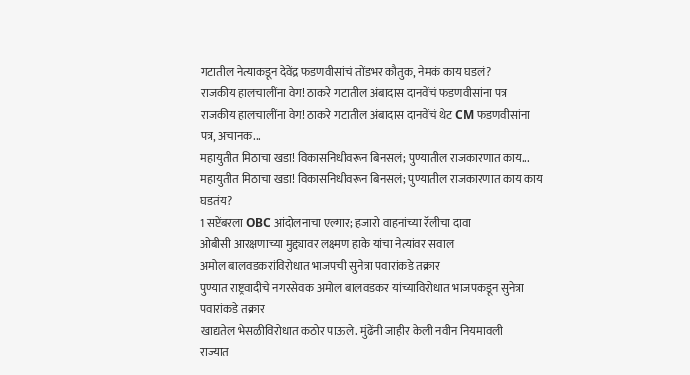गटातील नेत्याकडून देवेंद्र फडणवीसांचं तोंडभर कौतुक, नेमकं काय घडलं?
राजकीय हालचालींना वेग! ठाकरे गटातील अंबादास दानवेंचं फडणवीसांना पत्र
राजकीय हालचालींना वेग! ठाकरे गटातील अंबादास दानवेंचं थेट CM फडणवीसांना पत्र, अचानक...
महायुतीत मिठाचा खडा! विकासनिधीवरून बिनसलं; पुण्यातील राजकारणात काय...
महायुतीत मिठाचा खडा! विकासनिधीवरून बिनसलं; पुण्यातील राजकारणात काय काय घडतंय?
1 सप्टेंबरला OBC आंदोलनाचा एल्गार; हजारो वाहनांच्या रॅलीचा दावा
ओबीसी आरक्षणाच्या मुद्द्यावर लक्ष्मण हाके यांचा नेत्यांवर सवाल
अमोल बालवडकरांविरोधात भाजपची सुनेत्रा पवारांकडे तक्रार
पुण्यात राष्ट्रवादीचे नगरसेवक अमोल बालवडकर यांच्याविरोधात भाजपकडून सुनेत्रा पवारांकडे तक्रार
खाद्यतेल भेसळीविरोधात कठोर पाऊले. मुंढेंनी जाहीर केली नवीन नियमावली
राज्यात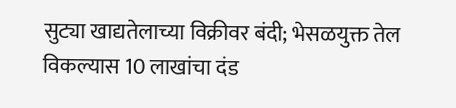सुट्या खाद्यतेलाच्या विक्रीवर बंदी; भेसळयुक्त तेल विकल्यास 10 लाखांचा दंड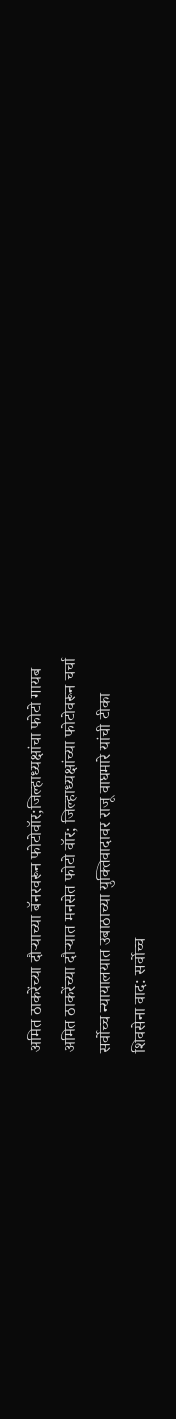अमित ठाकरेंच्या दौऱ्याच्या बॅनरवरून फोटोवॉर;जिल्हाध्यक्षांचा फोटो गायब
अमित ठाकरेंच्या दौऱ्यात मनसेत फोटो वॉर; जिल्हाध्यक्षांच्या फोटोवरून चर्चा
सर्वोच्च न्यायालयात उबाठाच्या युक्तिवादावर राजू वाघमारे यांची टीका
शिवसेना वाद: सर्वोच्च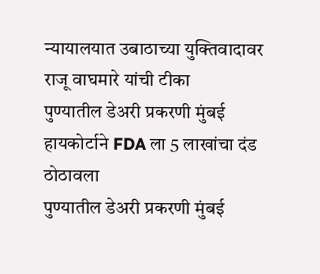न्यायालयात उबाठाच्या युक्तिवादावर राजू वाघमारे यांची टीका
पुण्यातील डेअरी प्रकरणी मुंबई हायकोर्टाने FDA ला 5 लाखांचा दंड ठोठावला
पुण्यातील डेअरी प्रकरणी मुंबई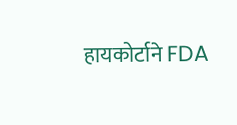हायकोर्टाने FDA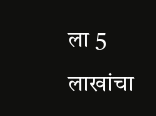ला 5 लाखांचा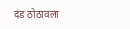दंड ठोठावला